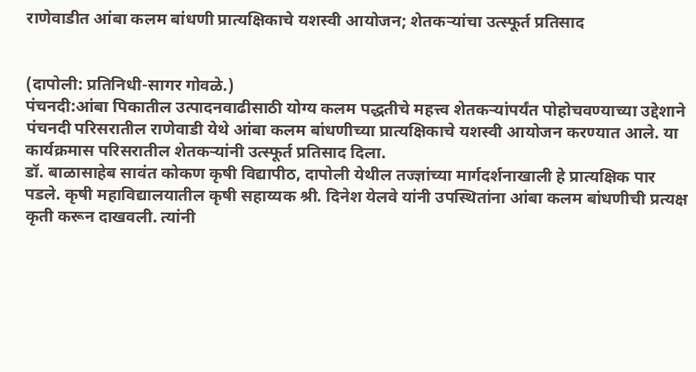राणेवाडीत आंबा कलम बांधणी प्रात्यक्षिकाचे यशस्वी आयोजन; शेतकऱ्यांचा उत्स्फूर्त प्रतिसाद


(दापोली: प्रतिनिधी-सागर गोवळे.)
पंचनदी:आंबा पिकातील उत्पादनवाढीसाठी योग्य कलम पद्धतीचे महत्त्व शेतकऱ्यांपर्यंत पोहोचवण्याच्या उद्देशाने पंचनदी परिसरातील राणेवाडी येथे आंबा कलम बांधणीच्या प्रात्यक्षिकाचे यशस्वी आयोजन करण्यात आले. या कार्यक्रमास परिसरातील शेतकऱ्यांनी उत्स्फूर्त प्रतिसाद दिला.
डॉ. बाळासाहेब सावंत कोकण कृषी विद्यापीठ, दापोली येथील तज्ज्ञांच्या मार्गदर्शनाखाली हे प्रात्यक्षिक पार पडले. कृषी महाविद्यालयातील कृषी सहाय्यक श्री. दिनेश येलवे यांनी उपस्थितांना आंबा कलम बांधणीची प्रत्यक्ष कृती करून दाखवली. त्यांनी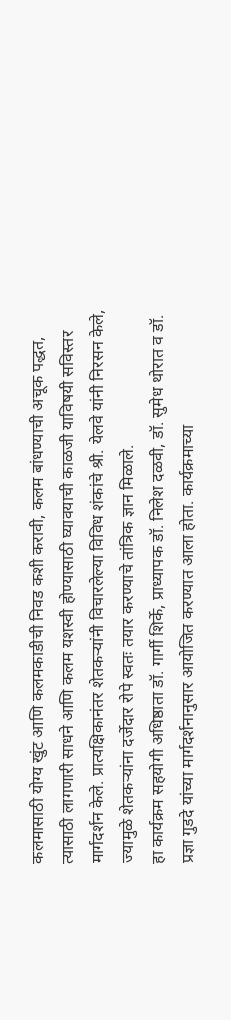कलमासाठी योग्य खुंट आणि कलमकाडीची निवड कशी करावी, कलम बांधण्याची अचूक पद्धत, त्यासाठी लागणारी साधने आणि कलम यशस्वी होण्यासाठी घ्यावयाची काळजी याविषयी सविस्तर मार्गदर्शन केले. प्रात्यक्षिकानंतर शेतकऱ्यांनी विचारलेल्या विविध शंकांचे श्री. येलवे यांनी निरसन केले, ज्यामुळे शेतकऱ्यांना दर्जेदार रोपे स्वतः तयार करण्याचे तांत्रिक ज्ञान मिळाले.
हा कार्यक्रम सहयोगी अधिष्ठाता डॉ. गार्गी शिर्के, प्राध्यापक डॉ. निलेश दळवी, डॉ. सुमेध थोरात व डॉ. प्रज्ञा गुडदे यांच्या मार्गदर्शनानुसार आयोजित करण्यात आला होता. कार्यक्रमाच्या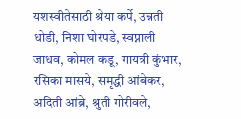यशस्वीतेसाठी श्रेया कर्पे, उन्नती धोडी, निशा घोरपडे, स्वप्नाली जाधव, कोमल कडू, गायत्री कुंभार, रसिका मासये, समृद्धी आंबेकर, अदिती आंब्रे, श्रुती गोरीवले,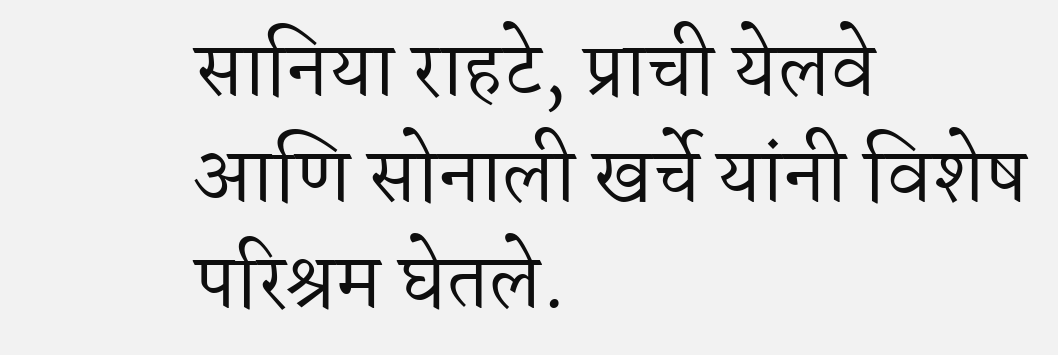सानिया राहटे, प्राची येलवे आणि सोनाली खर्चे यांनी विशेष परिश्रम घेतले.